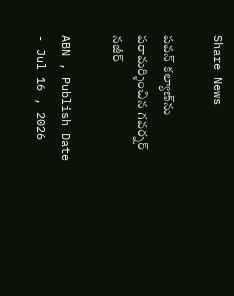Share News

పవన్ కల్యాణ్‌ను పరామర్శించిన గవర్నర్ నజీర్

ABN , Publish Date - Jul 16 , 2026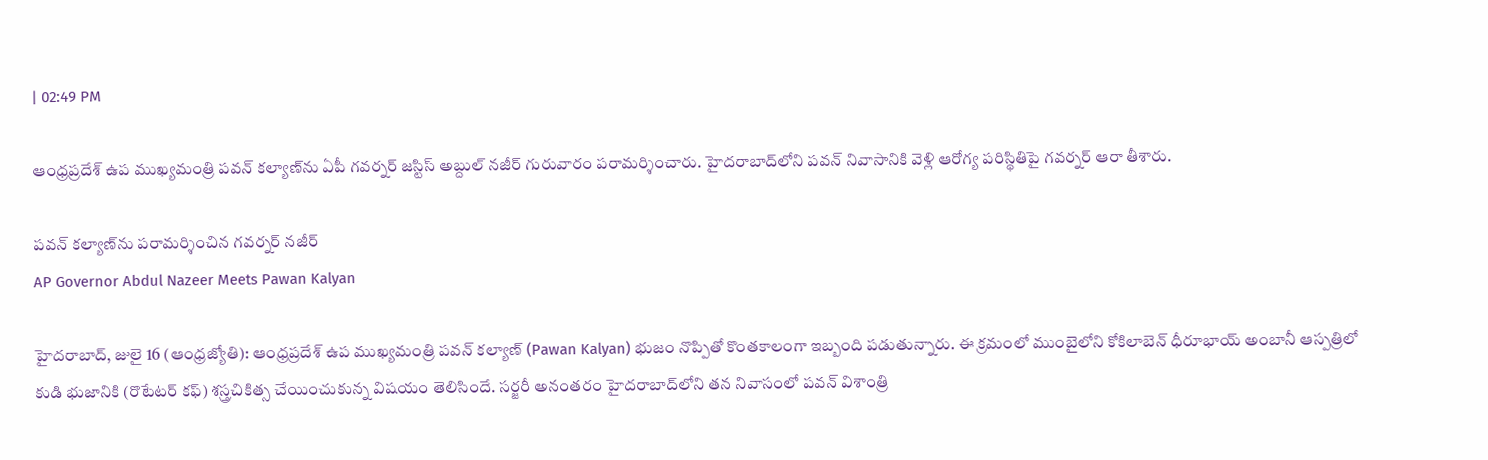| 02:49 PM

ఆంధ్రప్రదేశ్ ఉప ముఖ్యమంత్రి పవన్ కల్యాణ్‌ను ఏపీ గవర్నర్ జస్టిస్ అబ్దుల్ నజీర్ గురువారం పరామర్శించారు. హైదరాబాద్‌లోని పవన్ నివాసానికి వెళ్లి ఆరోగ్య పరిస్థితిపై గవర్నర్ ఆరా తీశారు.

పవన్ కల్యాణ్‌ను పరామర్శించిన గవర్నర్ నజీర్
AP Governor Abdul Nazeer Meets Pawan Kalyan

హైదరాబాద్, జులై 16 (ఆంధ్రజ్యోతి): ఆంధ్రప్రదేశ్ ఉప ముఖ్యమంత్రి పవన్ కల్యాణ్‌ (Pawan Kalyan) భుజం నొప్పితో కొంతకాలంగా ఇబ్బంది పడుతున్నారు. ఈ క్రమంలో ముంబైలోని కోకిలాబెన్ ధీరూభాయ్ అంబానీ ఆస్పత్రిలో కుడి భుజానికి (రొటేటర్ కఫ్) శస్త్రచికిత్స చేయించుకున్న విషయం తెలిసిందే. సర్జరీ అనంతరం హైదరాబాద్‌లోని తన నివాసంలో పవన్ విశాంత్రి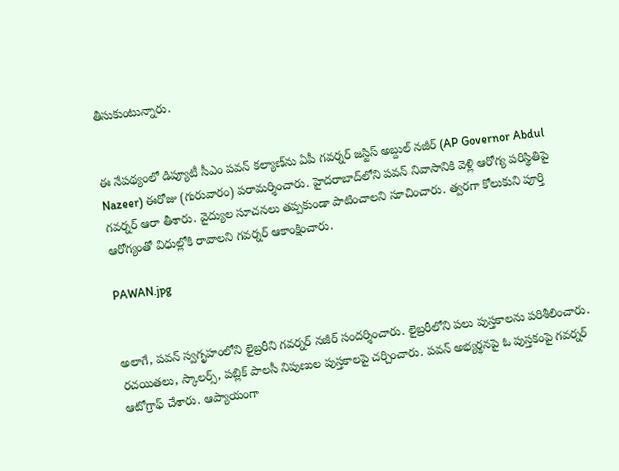తీసుకుంటున్నారు.


ఈ నేపథ్యంలో డిప్యూటీ సీఎం పవన్ కల్యాణ్‌ను ఏపీ గవర్నర్ జస్టిస్ అబ్దుల్ నజీర్ (AP Governor Abdul Nazeer) ఈరోజు (గురువారం) పరామర్శించారు. హైదరాబాద్‌లోని పవన్ నివాసానికి వెళ్లి ఆరోగ్య పరిస్థితిపై గవర్నర్ ఆరా తీశారు. వైద్యుల సూచనలు తప్పకుండా పాటించాలని సూచించారు. త్వరగా కోలుకుని పూర్తి ఆరోగ్యంతో విధుల్లోకి రావాలని గవర్నర్ ఆకాంక్షించారు.

PAWAN.jpg


అలాగే, పవన్ స్వగృహంలోని లైబ్రరీని గవర్నర్ నజీర్ సందర్శించారు. లైబ్రరీలోని పలు పుస్తకాలను పరిశీలించారు. రచయితలు, స్కాలర్స్, పబ్లిక్ పాలసీ నిపుణుల పుస్తకాలపై చర్చించారు. పవన్ అభ్యర్థనపై ఓ పుస్తకంపై గవర్నర్ ఆటోగ్రాఫ్ చేశారు. ఆప్యాయంగా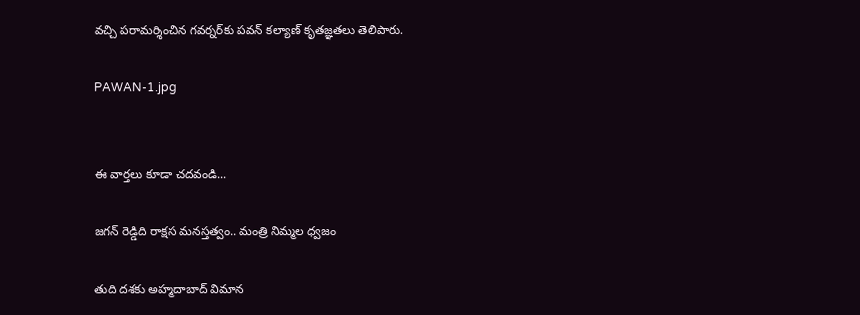వచ్చి పరామర్శించిన గవర్నర్‌కు పవన్ కల్యాణ్ కృతజ్ఞతలు తెలిపారు.

PAWAN-1.jpg


ఈ వార్తలు కూడా చదవండి...

జగన్ రెడ్డిది రాక్షస మనస్తత్వం.. మంత్రి నిమ్మల ధ్వజం

తుది దశకు అహ్మదాబాద్ విమాన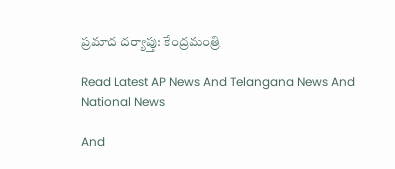ప్రమాద దర్యాప్తు: కేంద్రమంత్రి

Read Latest AP News And Telangana News And National News

And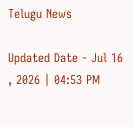Telugu News

Updated Date - Jul 16 , 2026 | 04:53 PM